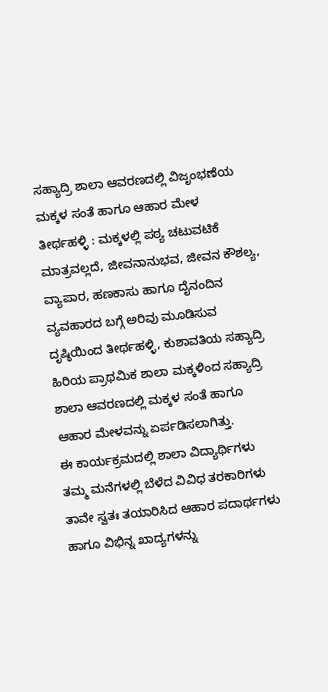ಸಹ್ಯಾದ್ರಿ ಶಾಲಾ ಆವರಣದಲ್ಲಿ ವಿಜೃಂಭಣೆಯ ಮಕ್ಕಳ ಸಂತೆ ಹಾಗೂ ಆಹಾರ ಮೇಳ
ತೀರ್ಥಹಳ್ಳಿ : ಮಕ್ಕಳಲ್ಲಿ ಪಠ್ಯ ಚಟುವಟಿಕೆ ಮಾತ್ರವಲ್ಲದೆ, ಜೀವನಾನುಭವ, ಜೀವನ ಕೌಶಲ್ಯ, ವ್ಯಾಪಾರ, ಹಣಕಾಸು ಹಾಗೂ ದೈನಂದಿನ ವ್ಯವಹಾರದ ಬಗ್ಗೆ ಅರಿವು ಮೂಡಿಸುವ ದೃಷ್ಠಿಯಿಂದ ತೀರ್ಥಹಳ್ಳಿ, ಕುಶಾವತಿಯ ಸಹ್ಯಾದ್ರಿ ಹಿರಿಯ ಪ್ರಾಥಮಿಕ ಶಾಲಾ ಮಕ್ಕಳಿಂದ ಸಹ್ಯಾದ್ರಿ ಶಾಲಾ ಆವರಣದಲ್ಲಿ ಮಕ್ಕಳ ಸಂತೆ ಹಾಗೂ ಆಹಾರ ಮೇಳವನ್ನು ಏರ್ಪಡಿಸಲಾಗಿತ್ತು.
ಈ ಕಾರ್ಯಕ್ರಮದಲ್ಲಿ ಶಾಲಾ ವಿದ್ಯಾರ್ಥಿಗಳು ತಮ್ಮ ಮನೆಗಳಲ್ಲಿ ಬೆಳೆದ ವಿವಿಧ ತರಕಾರಿಗಳು ತಾವೇ ಸ್ವತಃ ತಯಾರಿಸಿದ ಆಹಾರ ಪದಾರ್ಥಗಳು ಹಾಗೂ ವಿಭಿನ್ನ ಖಾದ್ಯಗಳನ್ನು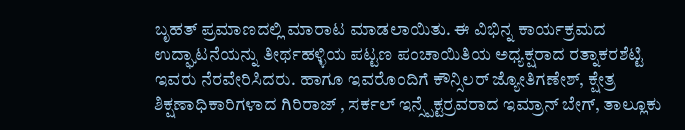ಬೃಹತ್ ಪ್ರಮಾಣದಲ್ಲಿ ಮಾರಾಟ ಮಾಡಲಾಯಿತು. ಈ ವಿಭಿನ್ನ ಕಾರ್ಯಕ್ರಮದ ಉದ್ಘಾಟನೆಯನ್ನು ತೀರ್ಥಹಳ್ಳಿಯ ಪಟ್ಟಣ ಪಂಚಾಯಿತಿಯ ಅಧ್ಯಕ್ಷರಾದ ರತ್ನಾಕರಶೆಟ್ಟಿ ಇವರು ನೆರವೇರಿಸಿದರು. ಹಾಗೂ ಇವರೊಂದಿಗೆ ಕೌನ್ಸಿಲರ್ ಜ್ಯೋತಿಗಣೇಶ್, ಕ್ಷೇತ್ರ ಶಿಕ್ಷಣಾಧಿಕಾರಿಗಳಾದ ಗಿರಿರಾಜ್ , ಸರ್ಕಲ್ ಇನ್ಸ್ಪೆಕ್ಟರ್ರವರಾದ ಇಮ್ರಾನ್ ಬೇಗ್, ತಾಲ್ಲೂಕು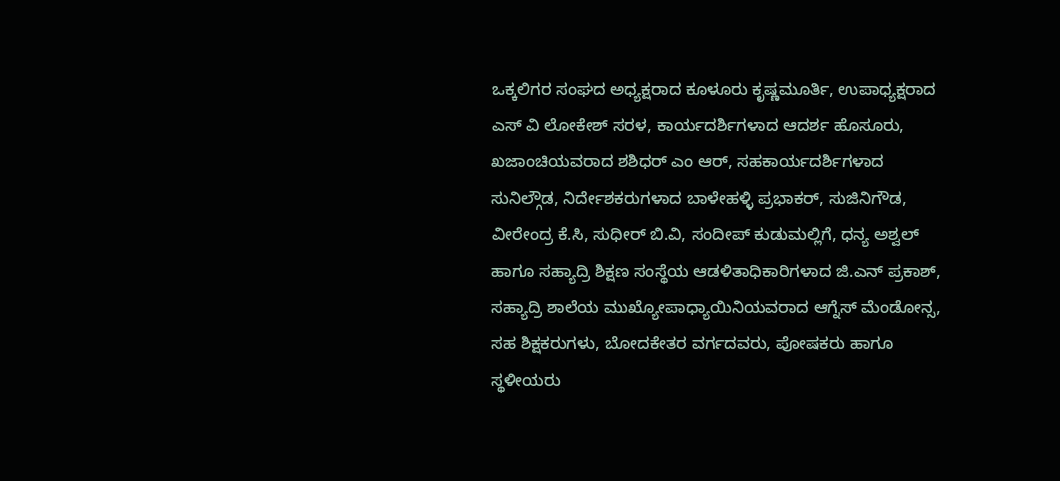ಒಕ್ಕಲಿಗರ ಸಂಘದ ಅಧ್ಯಕ್ಷರಾದ ಕೂಳೂರು ಕೃಷ್ಣಮೂರ್ತಿ, ಉಪಾಧ್ಯಕ್ಷರಾದ ಎಸ್ ವಿ ಲೋಕೇಶ್ ಸರಳ, ಕಾರ್ಯದರ್ಶಿಗಳಾದ ಆದರ್ಶ ಹೊಸೂರು, ಖಜಾಂಚಿಯವರಾದ ಶಶಿಧರ್ ಎಂ ಆರ್, ಸಹಕಾರ್ಯದರ್ಶಿಗಳಾದ ಸುನಿಲ್ಗೌಡ, ನಿರ್ದೇಶಕರುಗಳಾದ ಬಾಳೇಹಳ್ಳಿ ಪ್ರಭಾಕರ್, ಸುಜಿನಿಗೌಡ, ವೀರೇಂದ್ರ ಕೆ.ಸಿ, ಸುಧೀರ್ ಬಿ.ವಿ, ಸಂದೀಪ್ ಕುಡುಮಲ್ಲಿಗೆ, ಧನ್ಯ ಅಶ್ವಲ್ ಹಾಗೂ ಸಹ್ಯಾದ್ರಿ ಶಿಕ್ಷಣ ಸಂಸ್ಥೆಯ ಆಡಳಿತಾಧಿಕಾರಿಗಳಾದ ಜಿ.ಎನ್ ಪ್ರಕಾಶ್, ಸಹ್ಯಾದ್ರಿ ಶಾಲೆಯ ಮುಖ್ಯೋಪಾಧ್ಯಾಯಿನಿಯವರಾದ ಆಗ್ನೆಸ್ ಮೆಂಡೋನ್ಸ, ಸಹ ಶಿಕ್ಷಕರುಗಳು, ಬೋದಕೇತರ ವರ್ಗದವರು, ಪೋಷಕರು ಹಾಗೂ ಸ್ಥಳೀಯರು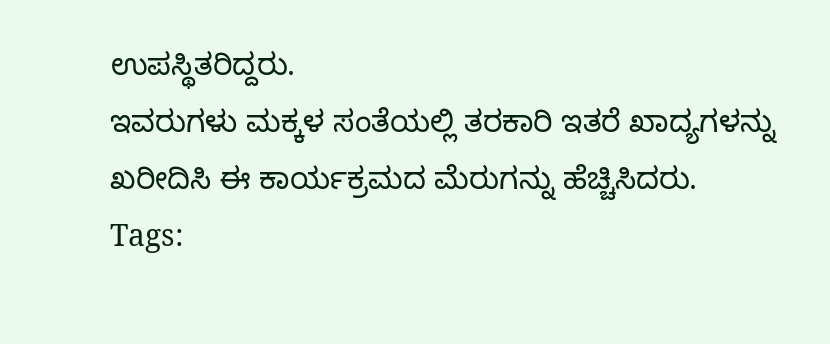ಉಪಸ್ಥಿತರಿದ್ದರು.
ಇವರುಗಳು ಮಕ್ಕಳ ಸಂತೆಯಲ್ಲಿ ತರಕಾರಿ ಇತರೆ ಖಾದ್ಯಗಳನ್ನು ಖರೀದಿಸಿ ಈ ಕಾರ್ಯಕ್ರಮದ ಮೆರುಗನ್ನು ಹೆಚ್ಚಿಸಿದರು.
Tags: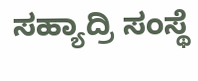ಸಹ್ಯಾದ್ರಿ ಸಂಸ್ಥೆ